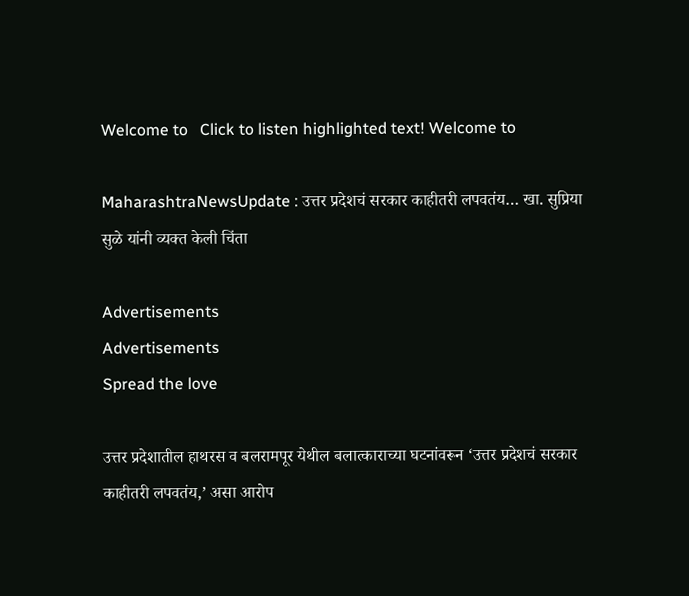Welcome to   Click to listen highlighted text! Welcome to

MaharashtraNewsUpdate : उत्तर प्रदेशचं सरकार काहीतरी लपवतंय… खा. सुप्रिया सुळे यांनी व्यक्त केली चिंता

Advertisements
Advertisements
Spread the love

उत्तर प्रदेशातील हाथरस व बलरामपूर येथील बलात्काराच्या घटनांवरून ‘उत्तर प्रदेशचं सरकार काहीतरी लपवतंय,’ असा आरोप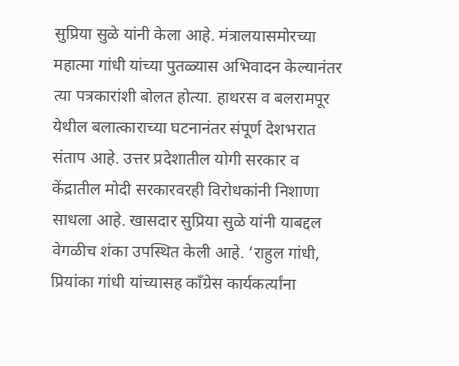सुप्रिया सुळे यांनी केला आहे. मंत्रालयासमोरच्या महात्मा गांधी यांच्या पुतळ्यास अभिवादन केल्यानंतर त्या पत्रकारांशी बोलत होत्या. हाथरस व बलरामपूर येथील बलात्काराच्या घटनानंतर संपूर्ण देशभरात संताप आहे. उत्तर प्रदेशातील योगी सरकार व केंद्रातील मोदी सरकारवरही विरोधकांनी निशाणा साधला आहे. खासदार सुप्रिया सुळे यांनी याबद्दल वेगळीच शंका उपस्थित केली आहे. ‘राहुल गांधी, प्रियांका गांधी यांच्यासह काँग्रेस कार्यकर्त्यांना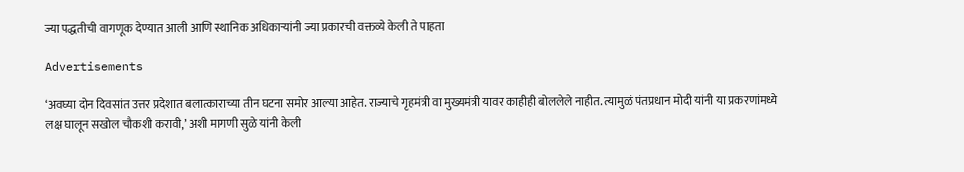ज्या पद्धतीची वागणूक देण्यात आली आणि स्थानिक अधिकाऱ्यांनी ज्या प्रकारची वक्तव्ये केली ते पाहता

Advertisements

‘अवघ्या दोन दिवसांत उत्तर प्रदेशात बलात्काराच्या तीन घटना समोर आल्या आहेत. राज्याचे गृहमंत्री वा मुख्यमंत्री यावर काहीही बोललेले नाहीत. त्यामुळं पंतप्रधान मोदी यांनी या प्रकरणांमध्ये लक्ष घालून सखोल चौकशी करावी,’ अशी मागणी सुळे यांनी केली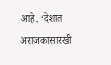आहे. ‘देशात अराजकासारखी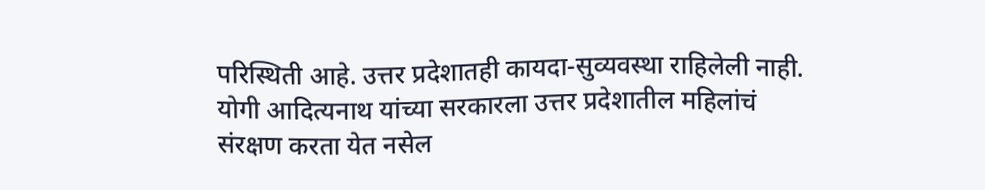परिस्थिती आहे. उत्तर प्रदेशातही कायदा-सुव्यवस्था राहिलेली नाही. योगी आदित्यनाथ यांच्या सरकारला उत्तर प्रदेशातील महिलांचं संरक्षण करता येत नसेल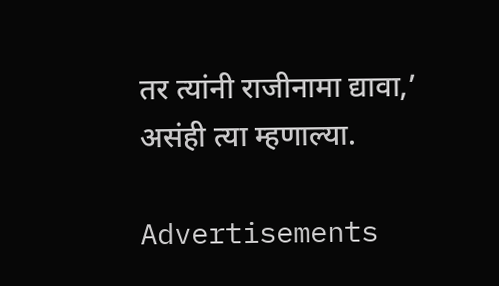तर त्यांनी राजीनामा द्यावा,’ असंही त्या म्हणाल्या.

Advertisements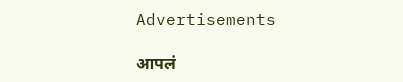Advertisements

आपलं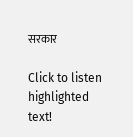सरकार

Click to listen highlighted text!